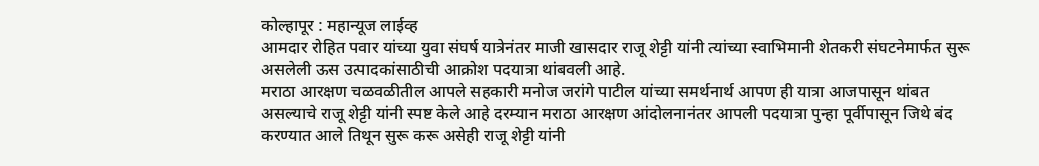कोल्हापूर : महान्यूज लाईव्ह
आमदार रोहित पवार यांच्या युवा संघर्ष यात्रेनंतर माजी खासदार राजू शेट्टी यांनी त्यांच्या स्वाभिमानी शेतकरी संघटनेमार्फत सुरू असलेली ऊस उत्पादकांसाठीची आक्रोश पदयात्रा थांबवली आहे.
मराठा आरक्षण चळवळीतील आपले सहकारी मनोज जरांगे पाटील यांच्या समर्थनार्थ आपण ही यात्रा आजपासून थांबत असल्याचे राजू शेट्टी यांनी स्पष्ट केले आहे दरम्यान मराठा आरक्षण आंदोलनानंतर आपली पदयात्रा पुन्हा पूर्वीपासून जिथे बंद करण्यात आले तिथून सुरू करू असेही राजू शेट्टी यांनी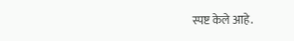स्पष्ट केले आहे.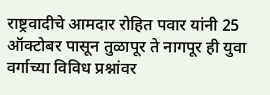राष्ट्रवादीचे आमदार रोहित पवार यांनी 25 ऑक्टोबर पासून तुळापूर ते नागपूर ही युवा वर्गाच्या विविध प्रश्नांवर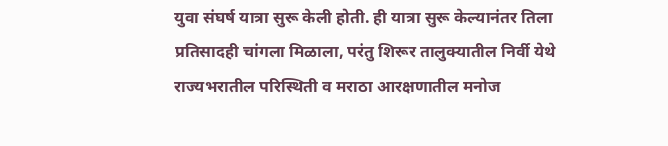युवा संघर्ष यात्रा सुरू केली होती. ही यात्रा सुरू केल्यानंतर तिला प्रतिसादही चांगला मिळाला, परंतु शिरूर तालुक्यातील निर्वी येथे राज्यभरातील परिस्थिती व मराठा आरक्षणातील मनोज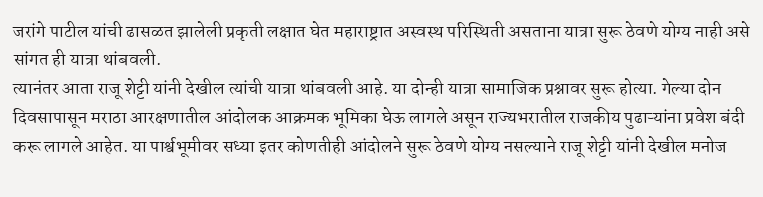जरांगे पाटील यांची ढासळत झालेली प्रकृती लक्षात घेत महाराष्ट्रात अस्वस्थ परिस्थिती असताना यात्रा सुरू ठेवणे योग्य नाही असे सांगत ही यात्रा थांबवली.
त्यानंतर आता राजू शेट्टी यांनी देखील त्यांची यात्रा थांबवली आहे. या दोन्ही यात्रा सामाजिक प्रश्नावर सुरू होत्या. गेल्या दोन दिवसापासून मराठा आरक्षणातील आंदोलक आक्रमक भूमिका घेऊ लागले असून राज्यभरातील राजकीय पुढाऱ्यांना प्रवेश बंदी करू लागले आहेत. या पार्श्वभूमीवर सध्या इतर कोणतीही आंदोलने सुरू ठेवणे योग्य नसल्याने राजू शेट्टी यांनी देखील मनोज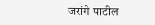जरांगे पाटील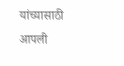यांच्यासाठी आपली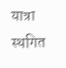यात्रा स्थगित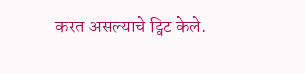करत असल्याचे ट्विट केले.